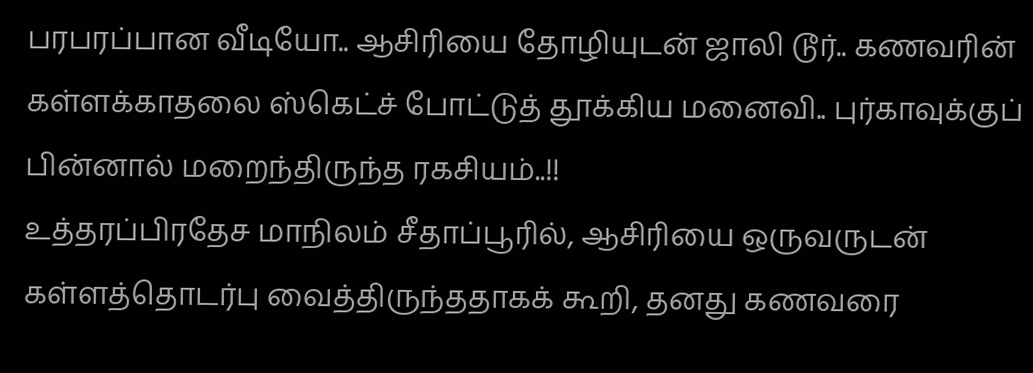பரபரப்பான வீடியோ.. ஆசிரியை தோழியுடன் ஜாலி டூர்.. கணவரின் கள்ளக்காதலை ஸ்கெட்ச் போட்டுத் தூக்கிய மனைவி.. புர்காவுக்குப் பின்னால் மறைந்திருந்த ரகசியம்..!!
உத்தரப்பிரதேச மாநிலம் சீதாப்பூரில், ஆசிரியை ஒருவருடன் கள்ளத்தொடர்பு வைத்திருந்ததாகக் கூறி, தனது கணவரை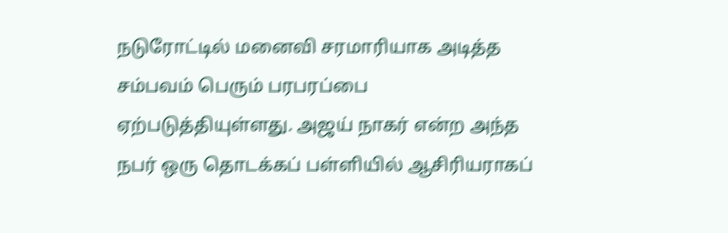நடுரோட்டில் மனைவி சரமாரியாக அடித்த சம்பவம் பெரும் பரபரப்பை ஏற்படுத்தியுள்ளது. அஜய் நாகர் என்ற அந்த நபர் ஒரு தொடக்கப் பள்ளியில் ஆசிரியராகப்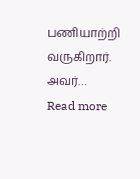பணியாற்றி வருகிறார். அவர்…
Read more